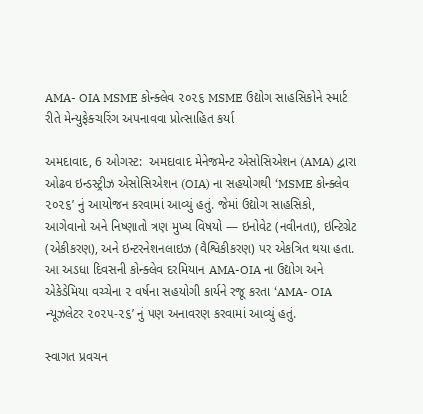AMA- OIA MSME કોન્ક્લેવ ૨૦૨૬ MSME ઉદ્યોગ સાહસિકોને સ્માર્ટ રીતે મેન્યુફેક્ચરિંગ અપનાવવા પ્રોત્સાહિત કર્યા

અમદાવાદ, 6 ઓગસ્ટ:  અમદાવાદ મેનેજમેન્ટ એસોસિએશન (AMA) દ્વારા ઓઢવ ઇન્ડસ્ટ્રીઝ એસોસિએશન (OIA) ના સહયોગથી ‘MSME કોન્ક્લેવ ૨૦૨૬’ નું આયોજન કરવામાં આવ્યું હતું. જેમાં ઉદ્યોગ સાહસિકો, આગેવાનો અને નિષ્ણાતો ત્રણ મુખ્ય વિષયો — ઇનોવેટ (નવીનતા), ઇન્ટિગ્રેટ (એકીકરણ), અને ઇન્ટરનેશનલાઇઝ (વૈશ્વિકીકરણ) પર એકત્રિત થયા હતા. આ અડધા દિવસની કોન્ક્લેવ દરમિયાન AMA-OIA ના ઉદ્યોગ અને એકેડેમિયા વચ્ચેના ૨ વર્ષના સહયોગી કાર્યને રજૂ કરતા ‘AMA- OIA ન્યૂઝલેટર ૨૦૨૫-૨૬’ નું પણ અનાવરણ કરવામાં આવ્યું હતું.

સ્વાગત પ્રવચન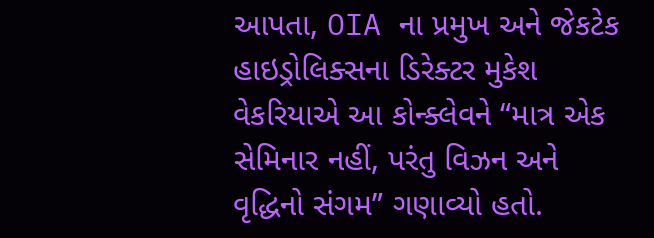આપતા, OIA ના પ્રમુખ અને જેકટેક હાઇડ્રોલિક્સના ડિરેક્ટર મુકેશ વેકરિયાએ આ કોન્ક્લેવને “માત્ર એક સેમિનાર નહીં, પરંતુ વિઝન અને વૃદ્ધિનો સંગમ” ગણાવ્યો હતો.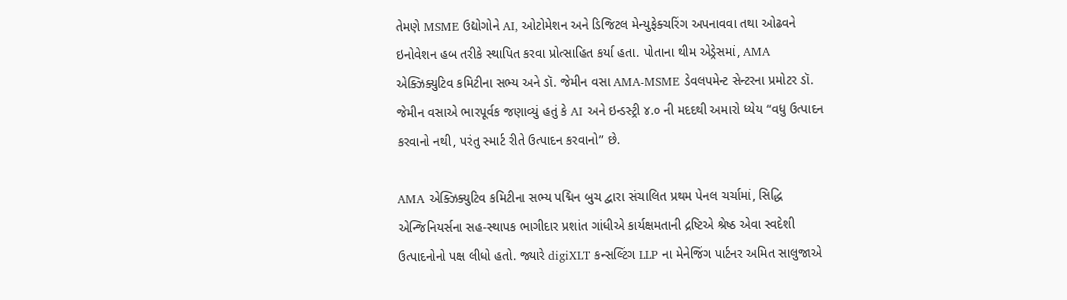તેમણે MSME ઉદ્યોગોને AI, ઓટોમેશન અને ડિજિટલ મેન્યુફેક્ચરિંગ અપનાવવા તથા ઓઢવને ઇનોવેશન હબ તરીકે સ્થાપિત કરવા પ્રોત્સાહિત કર્યા હતા. પોતાના થીમ એડ્રેસમાં, AMA એક્ઝિક્યુટિવ કમિટીના સભ્ય અને ડૉ. જેમીન વસા AMA-MSME ડેવલપમેન્ટ સેન્ટરના પ્રમોટર ડૉ. જેમીન વસાએ ભારપૂર્વક જણાવ્યું હતું કે AI અને ઇન્ડસ્ટ્રી ૪.૦ ની મદદથી અમારો ધ્યેય “વધુ ઉત્પાદન કરવાનો નથી, પરંતુ સ્માર્ટ રીતે ઉત્પાદન કરવાનો” છે.

AMA એક્ઝિક્યુટિવ કમિટીના સભ્ય પદ્મિન બુચ દ્વારા સંચાલિત પ્રથમ પેનલ ચર્ચામાં, સિદ્ધિ એન્જિનિયર્સના સહ-સ્થાપક ભાગીદાર પ્રશાંત ગાંધીએ કાર્યક્ષમતાની દ્રષ્ટિએ શ્રેષ્ઠ એવા સ્વદેશી ઉત્પાદનોનો પક્ષ લીધો હતો. જ્યારે digiXLT કન્સલ્ટિંગ LLP ના મેનેજિંગ પાર્ટનર અમિત સાલુજાએ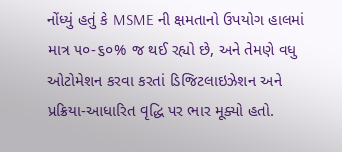નોંધ્યું હતું કે MSME ની ક્ષમતાનો ઉપયોગ હાલમાં માત્ર ૫૦-૬૦% જ થઈ રહ્યો છે, અને તેમણે વધુ ઓટોમેશન કરવા કરતાં ડિજિટલાઇઝેશન અને પ્રક્રિયા-આધારિત વૃદ્ધિ પર ભાર મૂક્યો હતો.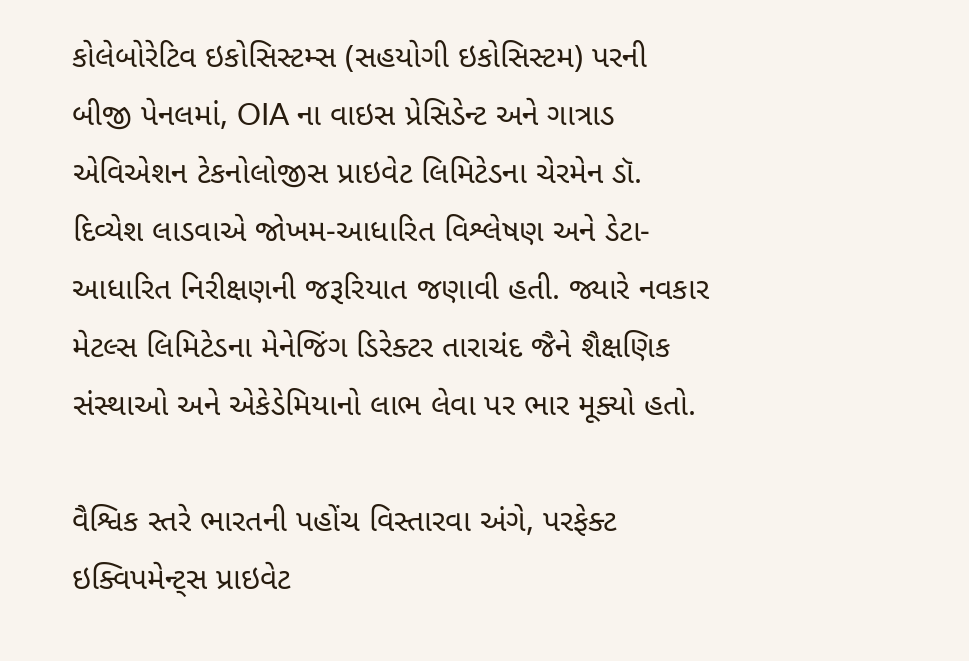કોલેબોરેટિવ ઇકોસિસ્ટમ્સ (સહયોગી ઇકોસિસ્ટમ) પરની બીજી પેનલમાં, OIA ના વાઇસ પ્રેસિડેન્ટ અને ગાત્રાડ એવિએશન ટેકનોલોજીસ પ્રાઇવેટ લિમિટેડના ચેરમેન ડૉ. દિવ્યેશ લાડવાએ જોખમ-આધારિત વિશ્લેષણ અને ડેટા-આધારિત નિરીક્ષણની જરૂરિયાત જણાવી હતી. જ્યારે નવકાર મેટલ્સ લિમિટેડના મેનેજિંગ ડિરેક્ટર તારાચંદ જૈને શૈક્ષણિક સંસ્થાઓ અને એકેડેમિયાનો લાભ લેવા પર ભાર મૂક્યો હતો.

વૈશ્વિક સ્તરે ભારતની પહોંચ વિસ્તારવા અંગે, પરફેક્ટ ઇક્વિપમેન્ટ્સ પ્રાઇવેટ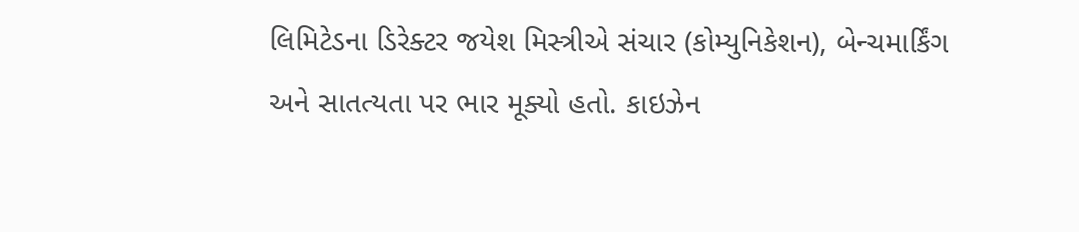લિમિટેડના ડિરેક્ટર જયેશ મિસ્ત્રીએ સંચાર (કોમ્યુનિકેશન), બેન્ચમાર્કિંગ અને સાતત્યતા પર ભાર મૂક્યો હતો. કાઇઝેન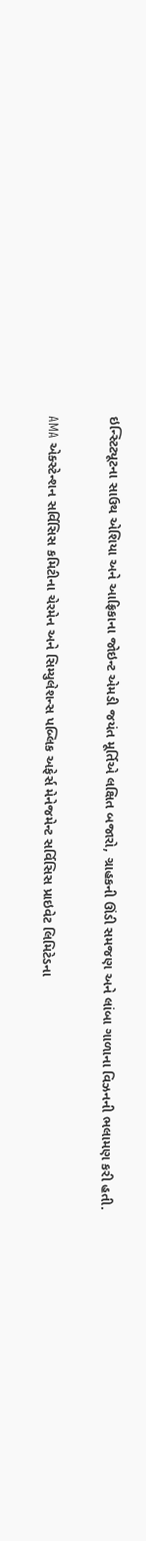ઇન્સ્ટિટ્યૂટના સાઉથ એશિયા અને આફ્રિકાના જોઇન્ટ એમડી જયંત મૂર્તિએ લક્ષિત બજારો, ગ્રાહકની ઊંડી સમજણ અને લાંબા ગાળાના વિઝનની ભલામણ કરી હતી.

AMA એક્સ્ટેન્શન સર્વિસિસ કમિટીના ચેરમેન અને સિમ્યુલેશન્સ પબ્લિક અફેર્સ મેનેજમેન્ટ સર્વિસિસ પ્રાઇવેટ લિમિટેડના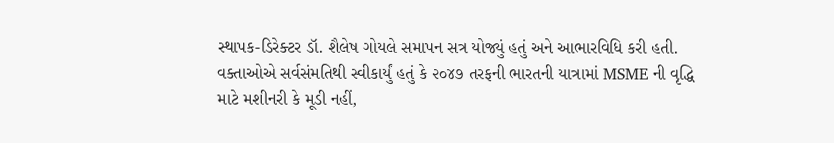સ્થાપક-ડિરેક્ટર ડૉ. શૈલેષ ગોયલે સમાપન સત્ર યોજ્યું હતું અને આભારવિધિ કરી હતી. વક્તાઓએ સર્વસંમતિથી સ્વીકાર્યું હતું કે ૨૦૪૭ તરફની ભારતની યાત્રામાં MSME ની વૃદ્ધિ માટે મશીનરી કે મૂડી નહીં,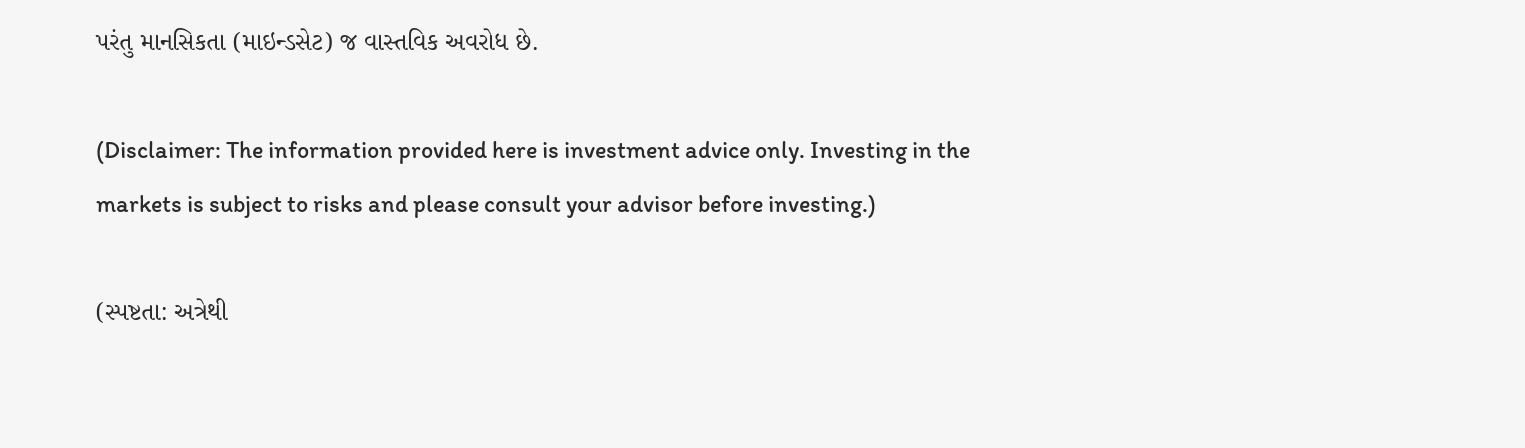પરંતુ માનસિકતા (માઇન્ડસેટ) જ વાસ્તવિક અવરોધ છે.

(Disclaimer: The information provided here is investment advice only. Investing in the markets is subject to risks and please consult your advisor before investing.)

(સ્પષ્ટતા: અત્રેથી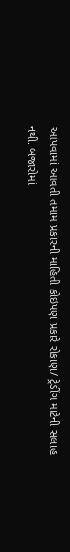આપવામાં આવતી તમામ પ્રકારની માહિતી કોઇપણ પ્રકારે રોકાણ/ ટ્રેડીંગ માટેની સલાહ નથી. બજારોમાં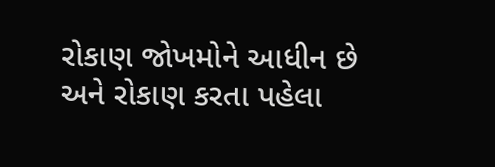રોકાણ જોખમોને આધીન છે અને રોકાણ કરતા પહેલા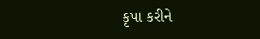કૃપા કરીને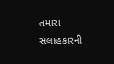તમારા સલાહકારની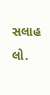સલાહ લો.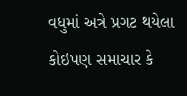વધુમાં અત્રે પ્રગટ થયેલા કોઇપણ સમાચાર કે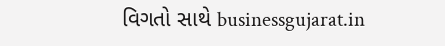વિગતો સાથે businessgujarat.in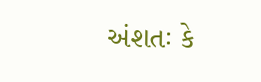અંશતઃ કે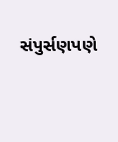સંપુર્સણપણે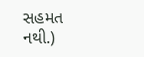સહમત નથી.)